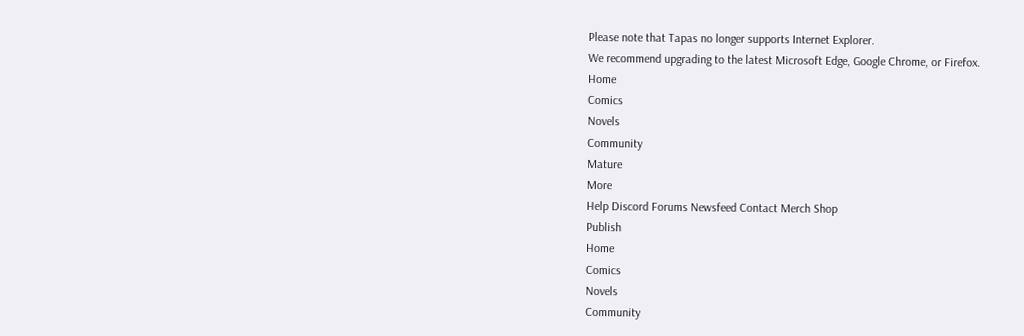Please note that Tapas no longer supports Internet Explorer.
We recommend upgrading to the latest Microsoft Edge, Google Chrome, or Firefox.
Home
Comics
Novels
Community
Mature
More
Help Discord Forums Newsfeed Contact Merch Shop
Publish
Home
Comics
Novels
Community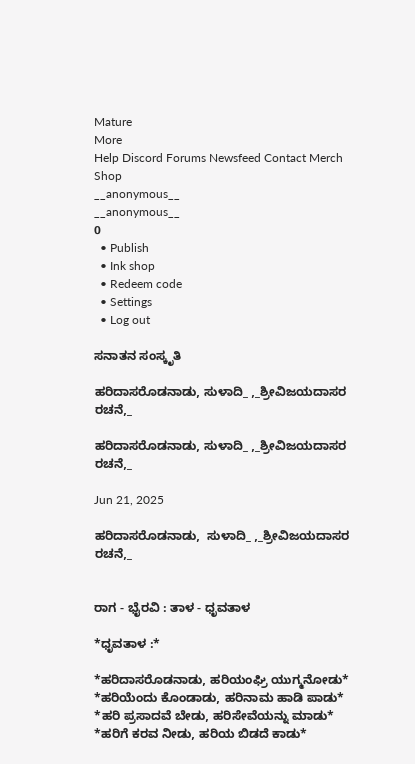Mature
More
Help Discord Forums Newsfeed Contact Merch Shop
__anonymous__
__anonymous__
0
  • Publish
  • Ink shop
  • Redeem code
  • Settings
  • Log out

ಸನಾತನ ಸಂಸ್ಕೃತಿ

ಹರಿದಾಸರೊಡನಾಡು, ಸುಳಾದಿ_ ,_ಶ್ರೀವಿಜಯದಾಸರ ರಚನೆ,_

ಹರಿದಾಸರೊಡನಾಡು, ಸುಳಾದಿ_ ,_ಶ್ರೀವಿಜಯದಾಸರ ರಚನೆ,_

Jun 21, 2025

ಹರಿದಾಸರೊಡನಾಡು,  ಸುಳಾದಿ_ ,_ಶ್ರೀವಿಜಯದಾಸರ ರಚನೆ,_


ರಾಗ - ಭೈರವಿ : ತಾಳ - ಧೃವತಾಳ

*ಧೃವತಾಳ :*

*ಹರಿದಾಸರೊಡನಾಡು, ಹರಿಯಂಘ್ರಿ ಯುಗ್ಮನೋಡು*
*ಹರಿಯೆಂದು ಕೊಂಡಾಡು, ಹರಿನಾಮ ಹಾಡಿ ಪಾಡು*
*ಹರಿ ಪ್ರಸಾದವೆ ಬೇಡು, ಹರಿಸೇವೆಯನ್ನು ಮಾಡು*
*ಹರಿಗೆ ಕರವ ನೀಡು, ಹರಿಯ ಬಿಡದೆ ಕಾಡು*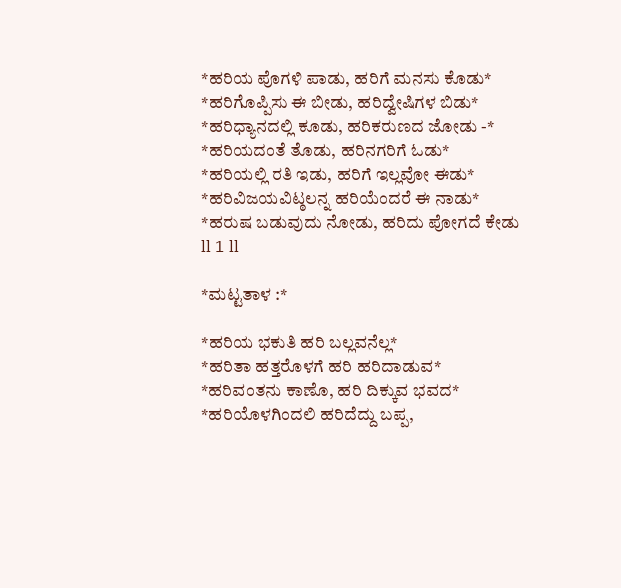*ಹರಿಯ ಪೊಗಳಿ ಪಾಡು, ಹರಿಗೆ ಮನಸು ಕೊಡು*
*ಹರಿಗೊಪ್ಪಿಸು ಈ ಬೀಡು, ಹರಿದ್ವೇಷಿಗಳ ಬಿಡು*
*ಹರಿಧ್ಯಾನದಲ್ಲಿ ಕೂಡು, ಹರಿಕರುಣದ ಜೋಡು -*
*ಹರಿಯದಂತೆ ತೊಡು, ಹರಿನಗರಿಗೆ ಓಡು*
*ಹರಿಯಲ್ಲಿ ರತಿ ಇಡು, ಹರಿಗೆ ಇಲ್ಲವೋ ಈಡು*
*ಹರಿವಿಜಯವಿಟ್ಠಲನ್ನ ಹರಿಯೆಂದರೆ ಈ ನಾಡು*
*ಹರುಷ ಬಡುವುದು ನೋಡು, ಹರಿದು ಪೋಗದೆ ಕೇಡು ll 1 ll

*ಮಟ್ಟತಾಳ :*

*ಹರಿಯ ಭಕುತಿ ಹರಿ ಬಲ್ಲವನೆಲ್ಲ*
*ಹರಿತಾ ಹತ್ತರೊಳಗೆ ಹರಿ ಹರಿದಾಡುವ*
*ಹರಿವಂತನು ಕಾಣೊ, ಹರಿ ದಿಕ್ಕುವ ಭವದ*
*ಹರಿಯೊಳಗಿಂದಲಿ ಹರಿದೆದ್ದು ಬಪ್ಪ,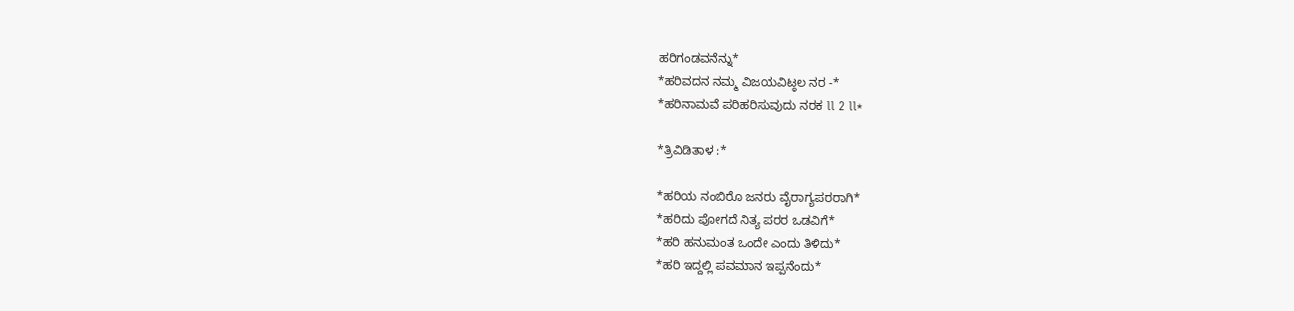ಹರಿಗಂಡವನೆನ್ನು*
*ಹರಿವದನ ನಮ್ಮ ವಿಜಯವಿಟ್ಠಲ ನರ -*
*ಹರಿನಾಮವೆ ಪರಿಹರಿಸುವುದು ನರಕ ll 2 ll*

*ತ್ರಿವಿಡಿತಾಳ :*

*ಹರಿಯ ನಂಬಿರೊ ಜನರು ವೈರಾಗ್ಯಪರರಾಗಿ*
*ಹರಿದು ಪೋಗದೆ ನಿತ್ಯ ಪರರ ಒಡವಿಗೆ*
*ಹರಿ ಹನುಮಂತ ಒಂದೇ ಎಂದು ತಿಳಿದು*
*ಹರಿ ಇದ್ದಲ್ಲಿ ಪವಮಾನ ಇಪ್ಪನೆಂದು*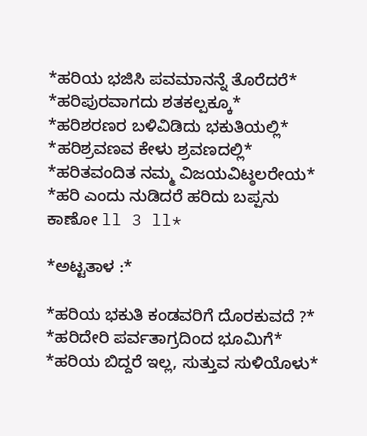*ಹರಿಯ ಭಜಿಸಿ ಪವಮಾನನ್ನೆ ತೊರೆದರೆ*
*ಹರಿಪುರವಾಗದು ಶತಕಲ್ಪಕ್ಕೂ*
*ಹರಿಶರಣರ ಬಳಿವಿಡಿದು ಭಕುತಿಯಲ್ಲಿ*
*ಹರಿಶ್ರವಣವ ಕೇಳು ಶ್ರವಣದಲ್ಲಿ*
*ಹರಿತವಂದಿತ ನಮ್ಮ ವಿಜಯವಿಟ್ಠಲರೇಯ*
*ಹರಿ ಎಂದು ನುಡಿದರೆ ಹರಿದು ಬಪ್ಪನು ಕಾಣೋ ll 3 ll*

*ಅಟ್ಟತಾಳ :*

*ಹರಿಯ ಭಕುತಿ ಕಂಡವರಿಗೆ ದೊರಕುವದೆ ?*
*ಹರಿದೇರಿ ಪರ್ವತಾಗ್ರದಿಂದ ಭೂಮಿಗೆ*
*ಹರಿಯ ಬಿದ್ದರೆ ಇಲ್ಲ, ಸುತ್ತುವ ಸುಳಿಯೊಳು*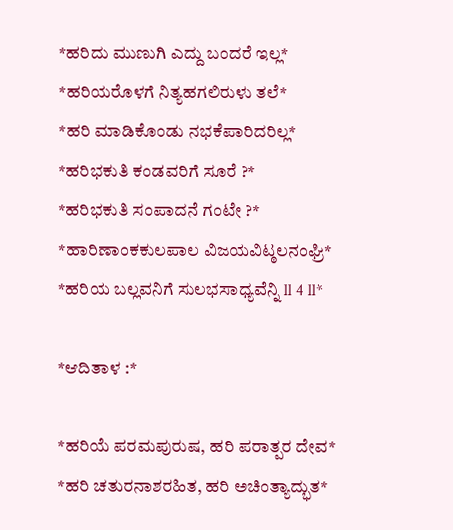*ಹರಿದು ಮುಣುಗಿ ಎದ್ದು ಬಂದರೆ ಇಲ್ಲ*
*ಹರಿಯರೊಳಗೆ ನಿತ್ಯಹಗಲಿರುಳು ತಲೆ*
*ಹರಿ ಮಾಡಿಕೊಂಡು ನಭಕೆಪಾರಿದರಿಲ್ಲ*
*ಹರಿಭಕುತಿ ಕಂಡವರಿಗೆ ಸೂರೆ ?*
*ಹರಿಭಕುತಿ ಸಂಪಾದನೆ ಗಂಟೇ ?*
*ಹಾರಿಣಾಂಕಕುಲಪಾಲ ವಿಜಯವಿಟ್ಠಲನಂಘ್ರಿ*
*ಹರಿಯ ಬಲ್ಲವನಿಗೆ ಸುಲಭಸಾಧ್ಯವೆನ್ನಿ ll 4 ll*

*ಆದಿತಾಳ :*

*ಹರಿಯೆ ಪರಮಪುರುಷ, ಹರಿ ಪರಾತ್ಪರ ದೇವ*
*ಹರಿ ಚತುರನಾಶರಹಿತ, ಹರಿ ಅಚಿಂತ್ಯಾದ್ಭುತ*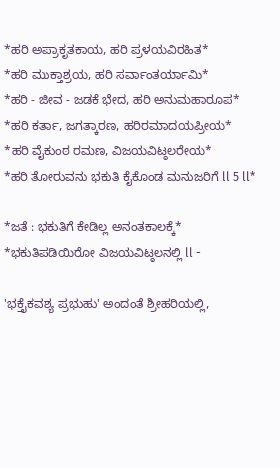*ಹರಿ ಅಪ್ರಾಕೃತಕಾಯ, ಹರಿ ಪ್ರಳಯವಿರಹಿತ*
*ಹರಿ ಮುಕ್ತಾಶ್ರಯ, ಹರಿ ಸರ್ವಾಂತರ್ಯಾಮಿ*
*ಹರಿ - ಜೀವ - ಜಡಕೆ ಭೇದ, ಹರಿ ಅನುಮಹಾರೂಪ*
*ಹರಿ ಕರ್ತಾ, ಜಗತ್ಕಾರಣ, ಹರಿರಮಾದಯಪ್ರೀಯ*
*ಹರಿ ವೈಕುಂಠ ರಮಣ, ವಿಜಯವಿಟ್ಠಲರೇಯ*
*ಹರಿ ತೋರುವನು ಭಕುತಿ ಕೈಕೊಂಡ ಮನುಜರಿಗೆ ll 5 ll*

*ಜತೆ : ಭಕುತಿಗೆ ಕೇಡಿಲ್ಲ ಅನಂತಕಾಲಕ್ಕೆ*
*ಭಕುತಿಪಡಿಯಿರೋ ವಿಜಯವಿಟ್ಠಲನಲ್ಲಿ ll -

'ಭಕ್ತೈಕವಶ್ಯ ಪ್ರಭುಹು' ಅಂದಂತೆ ಶ್ರೀಹರಿಯಲ್ಲಿ,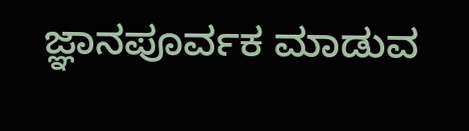ಜ್ಞಾನಪೂರ್ವಕ ಮಾಡುವ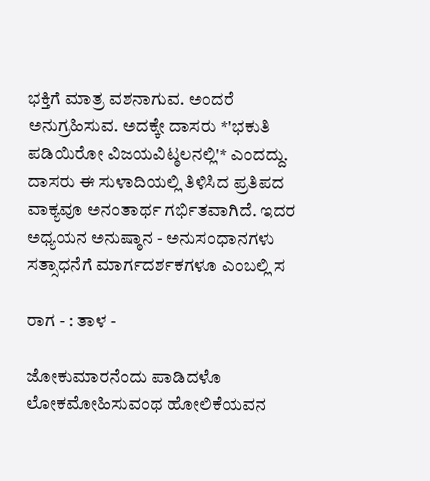ಭಕ್ತಿಗೆ ಮಾತ್ರ ವಶನಾಗುವ. ಅಂದರೆ ಅನುಗ್ರಹಿಸುವ. ಅದಕ್ಕೇ ದಾಸರು *'ಭಕುತಿ ಪಡಿಯಿರೋ ವಿಜಯವಿಟ್ಠಲನಲ್ಲಿ'* ಎಂದದ್ದು. ದಾಸರು ಈ ಸುಳಾದಿಯಲ್ಲಿ ತಿಳಿಸಿದ ಪ್ರತಿಪದ ವಾಕ್ಯವೂ ಅನಂತಾರ್ಥ ಗರ್ಭಿತವಾಗಿದೆ. ಇದರ ಅಧ್ಯಯನ ಅನುಷ್ಠಾನ - ಅನುಸಂಧಾನಗಳು ಸತ್ಸಾಧನೆಗೆ ಮಾರ್ಗದರ್ಶಕಗಳೂ ಎಂಬಲ್ಲಿ ಸ

ರಾಗ - : ತಾಳ -

ಜೋಕುಮಾರನೆಂದು ಪಾಡಿದಳೊ
ಲೋಕಮೋಹಿಸುವಂಥ ಹೋಲಿಕೆಯವನ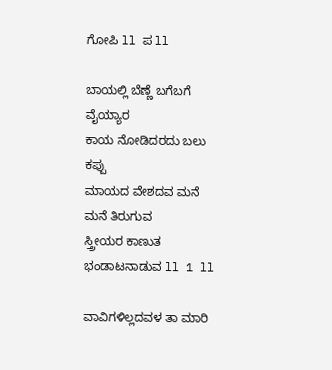ಗೋಪಿ ll ಪ ll

ಬಾಯಲ್ಲಿ ಬೆಣ್ಣೆ ಬಗೆಬಗೆ ವೈಯ್ಯಾರ
ಕಾಯ ನೋಡಿದರದು ಬಲು ಕಪ್ಪು
ಮಾಯದ ವೇಶದವ ಮನೆ ಮನೆ ತಿರುಗುವ
ಸ್ತ್ರೀಯರ ಕಾಣುತ ಭಂಡಾಟನಾಡುವ ll 1 ll

ವಾವಿಗಳಿಲ್ಲದವಳ ತಾ ಮಾರಿ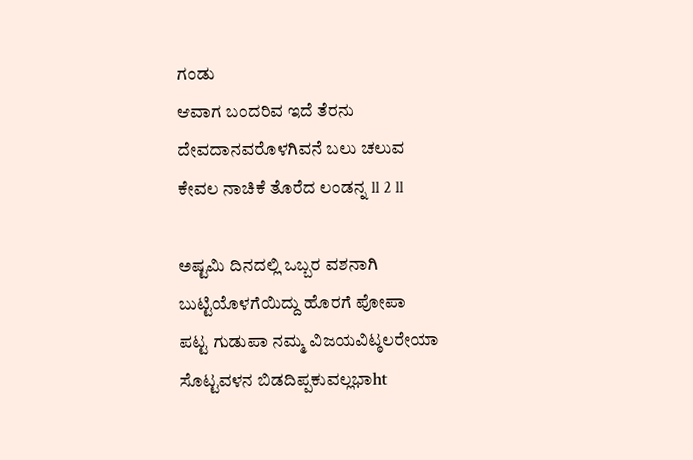ಗಂಡು
ಆವಾಗ ಬಂದರಿವ ಇದೆ ತೆರನು
ದೇವದಾನವರೊಳಗಿವನೆ ಬಲು ಚಲುವ
ಕೇವಲ ನಾಚಿಕೆ ತೊರೆದ ಲಂಡನ್ನ ll 2 ll

ಅಷ್ಟಮಿ ದಿನದಲ್ಲಿ ಒಬ್ಬರ ವಶನಾಗಿ
ಬುಟ್ಟಿಯೊಳಗೆಯಿದ್ದು ಹೊರಗೆ ಪೋಪಾ
ಪಟ್ಟ ಗುಡುಪಾ ನಮ್ಮ ವಿಜಯವಿಟ್ಠಲರೇಯಾ
ಸೊಟ್ಟವಳನ ಬಿಡದಿಪ್ಪಕುವಲ್ಲಭಾht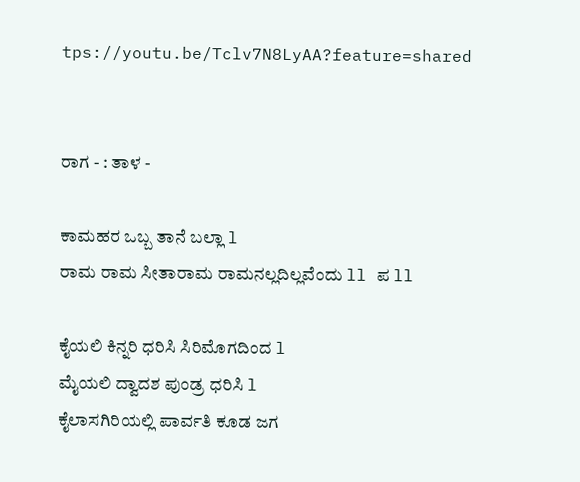tps://youtu.be/Tclv7N8LyAA?feature=shared


ರಾಗ - : ತಾಳ -

ಕಾಮಹರ ಒಬ್ಬ ತಾನೆ ಬಲ್ಲಾ l
ರಾಮ ರಾಮ ಸೀತಾರಾಮ ರಾಮನಲ್ಲದಿಲ್ಲವೆಂದು ll ಪ ll

ಕೈಯಲಿ ಕಿನ್ನರಿ ಧರಿಸಿ ಸಿರಿಮೊಗದಿಂದ l
ಮೈಯಲಿ ದ್ವಾದಶ ಪುಂಡ್ರ ಧರಿಸಿ l
ಕೈಲಾಸಗಿರಿಯಲ್ಲಿ ಪಾರ್ವತಿ ಕೂಡ ಜಗ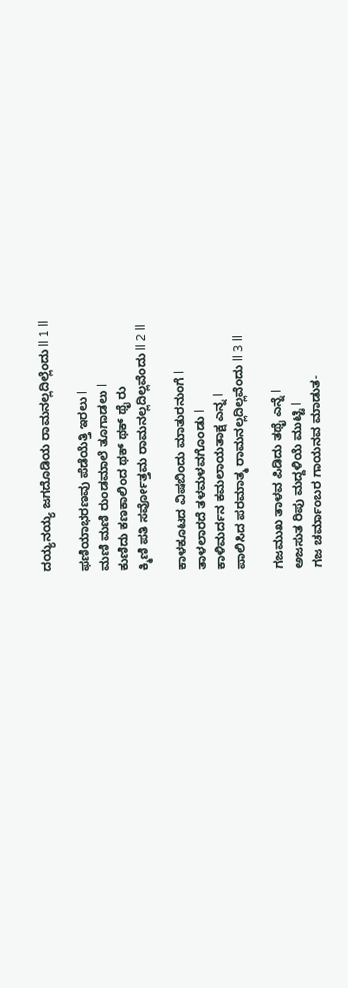ದಯ್ಯನಯ್ಯ ಜಗದೊಡಿಯ ರಾಮನಲ್ಲದಿಲ್ಲೆಂದು ll 1 ll

ಫಣಿಯಾಭರಣವು ಪೆಡೆಯೆತ್ತಿ ಇರಲು l
ಮಣಿ ಮಣಿ ರುಂಡಮಾಲೆ ತೂಗಾಡಲು l
ಕುಣಿದು ಕಣಕಾಲಿಂದ ಥಕ್ ಥಕ್ ಥೈ ರು
ಕ್ಮಿಣಿ ಪತಿ ಸರ್ವೋತ್ತಮ ರಾಮನಲ್ಲದಿಲ್ಲವೆಂದು ll 2 ll

ಕಾಳಕೂಟದ ವಿಷಬಿಂದು ಮಾತುರನುಂಗೆ l
ತಾಳಲಾರದೆ ತಳಮಳವಗೊಂಡು l
ಕಾಳಿಮರ್ದನ ಕಮಲಾಯತಾಕ್ಷ ಎನ್ನ l
ಪಾಲಿಸಿದ ಪರಮಾತ್ಮ ರಾಮನಲ್ಲದಿಲ್ಲವೆಂದು ll 3 ll

ಗಜಮುಖ ತಾಳವ ಪಿಡಿದು ತಥೈ ಎನ್ನೆ l
ಅಜಸುತ ರಿಪು ಮದ್ದಳಿಯೆ ಮುಟ್ಟಿ l
ಗಜ ಚರ್ಮಾಂಬರ ಗಾಯನವ ಮಾಡುತ-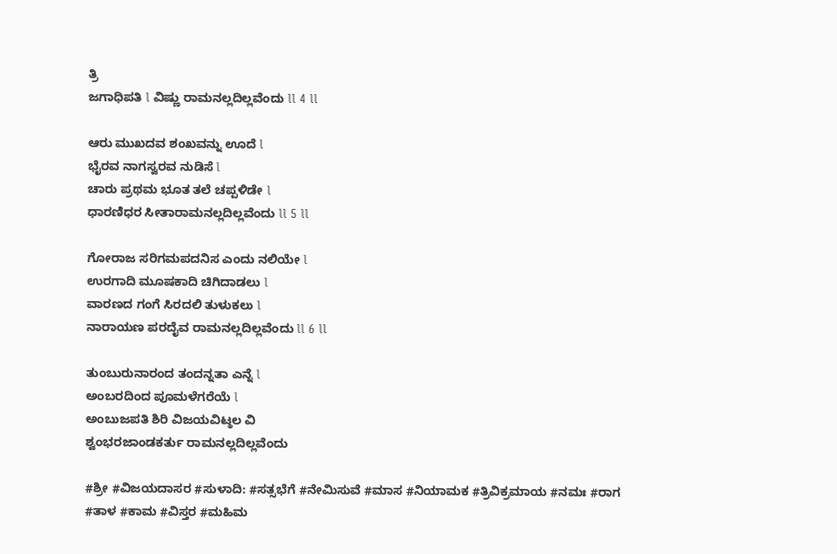ತ್ರಿ
ಜಗಾಧಿಪತಿ l ವಿಷ್ಣು ರಾಮನಲ್ಲದಿಲ್ಲವೆಂದು ll 4 ll

ಆರು ಮುಖದವ ಶಂಖವನ್ನು ಊದೆ l
ಭೈರವ ನಾಗಸ್ವರವ ನುಡಿಸೆ l
ಚಾರು ಪ್ರಥಮ ಭೂತ ತಲೆ ಚಪ್ಪಳಿಡೇ l
ಧಾರಣಿಧರ ಸೀತಾರಾಮನಲ್ಲದಿಲ್ಲವೆಂದು ll 5 ll

ಗೋರಾಜ ಸರಿಗಮಪದನಿಸ ಎಂದು ನಲಿಯೇ l
ಉರಗಾದಿ ಮೂಷಕಾದಿ ಚಿಗಿದಾಡಲು l
ವಾರಣದ ಗಂಗೆ ಸಿರದಲಿ ತುಳುಕಲು l
ನಾರಾಯಣ ಪರದೈವ ರಾಮನಲ್ಲದಿಲ್ಲವೆಂದು ll 6 ll

ತುಂಬುರುನಾರಂದ ತಂದನ್ನತಾ ಎನ್ನೆ l
ಅಂಬರದಿಂದ ಪೂಮಳೆಗರೆಯೆ l
ಅಂಬುಜಪತಿ ಶಿರಿ ವಿಜಯವಿಟ್ಠಲ ವಿ
ಶ್ವಂಭರಜಾಂಡಕರ್ತು ರಾಮನಲ್ಲದಿಲ್ಲವೆಂದು

#ಶ್ರೀ #ವಿಜಯದಾಸರ #ಸುಳಾದಿ: #ಸತ್ಸಭೆಗೆ #ನೇಮಿಸುವೆ #ಮಾಸ #ನಿಯಾಮಕ #ತ್ರಿವಿಕ್ರಮಾಯ #ನಮಃ #ರಾಗ #ತಾಳ #ಕಾಮ #ವಿಸ್ತರ #ಮಹಿಮ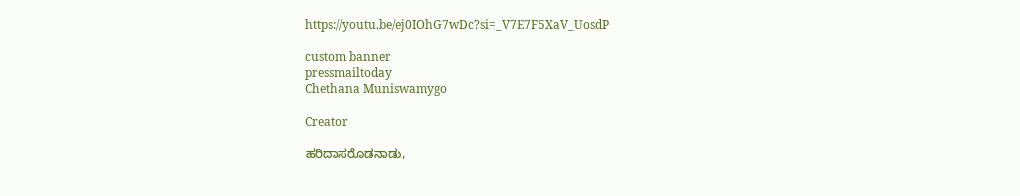https://youtu.be/ej0IOhG7wDc?si=_V7E7F5XaV_UosdP

custom banner
pressmailtoday
Chethana Muniswamygo

Creator

ಹರಿದಾಸರೊಡನಾಡು,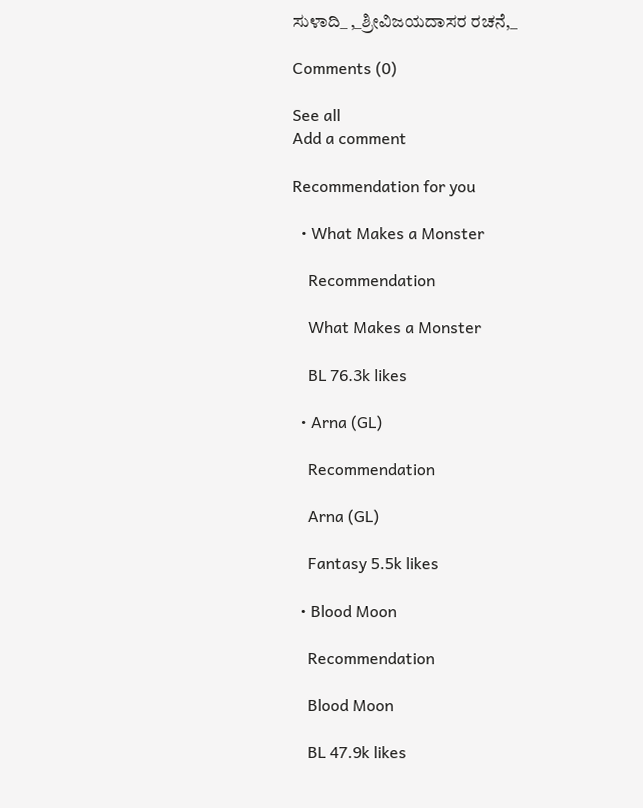ಸುಳಾದಿ_ ,_ಶ್ರೀವಿಜಯದಾಸರ ರಚನೆ,_

Comments (0)

See all
Add a comment

Recommendation for you

  • What Makes a Monster

    Recommendation

    What Makes a Monster

    BL 76.3k likes

  • Arna (GL)

    Recommendation

    Arna (GL)

    Fantasy 5.5k likes

  • Blood Moon

    Recommendation

    Blood Moon

    BL 47.9k likes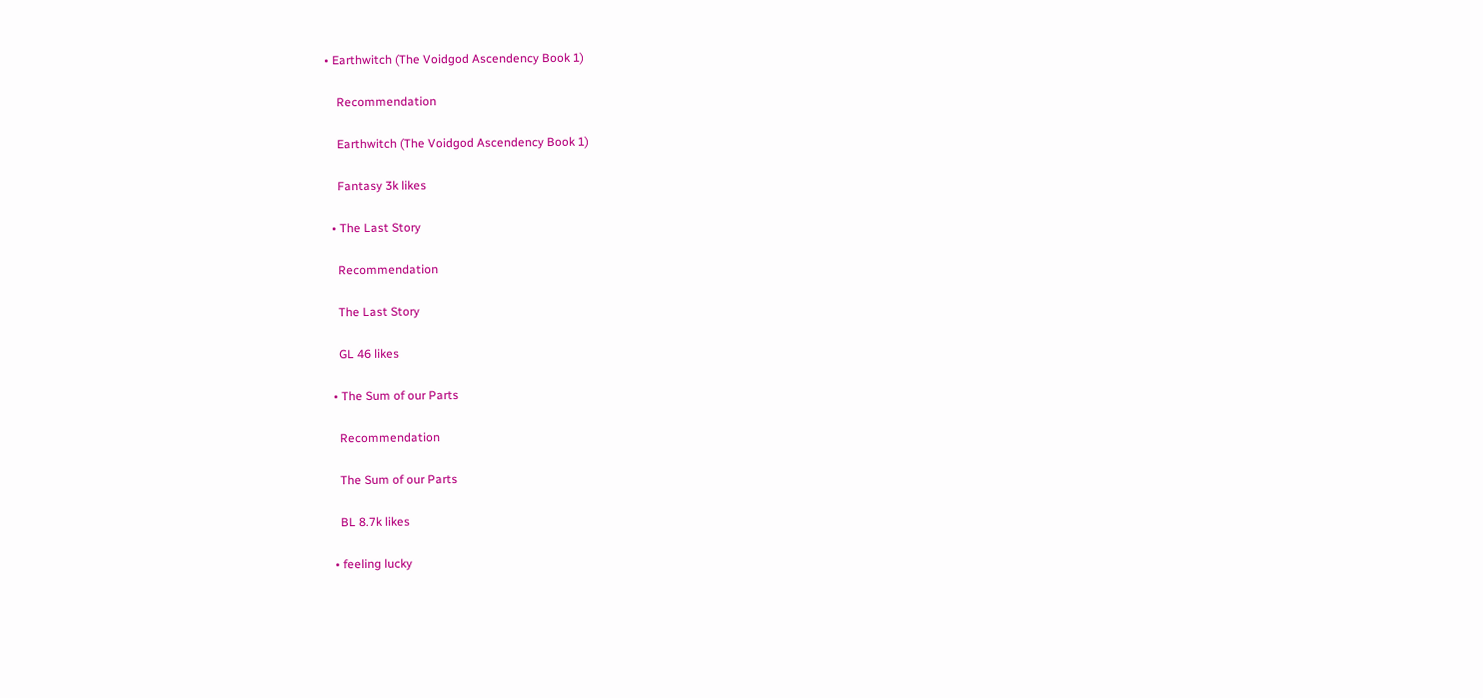• Earthwitch (The Voidgod Ascendency Book 1)

    Recommendation

    Earthwitch (The Voidgod Ascendency Book 1)

    Fantasy 3k likes

  • The Last Story

    Recommendation

    The Last Story

    GL 46 likes

  • The Sum of our Parts

    Recommendation

    The Sum of our Parts

    BL 8.7k likes

  • feeling lucky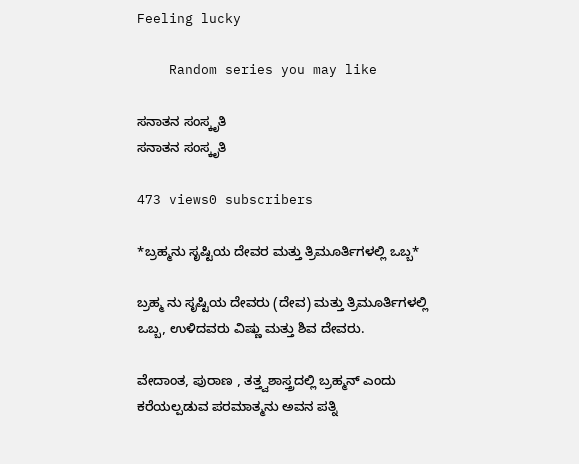Feeling lucky

    Random series you may like

ಸನಾತನ ಸಂಸ್ಕೃತಿ
ಸನಾತನ ಸಂಸ್ಕೃತಿ

473 views0 subscribers

*ಬ್ರಹ್ಮನು ಸೃಷ್ಟಿಯ ದೇವರ ಮತ್ತು ತ್ರಿಮೂರ್ತಿಗಳಲ್ಲಿ ಒಬ್ಬ*

ಬ್ರಹ್ಮ ನು ಸೃಷ್ಟಿಯ ದೇವರು (ದೇವ) ಮತ್ತು ತ್ರಿಮೂರ್ತಿಗಳಲ್ಲಿ ಒಬ್ಬ, ಉಳಿದವರು ವಿಷ್ಣು ಮತ್ತು ಶಿವ ದೇವರು.

ವೇದಾಂತ, ಪುರಾಣ , ತತ್ತ್ವಶಾಸ್ತ್ರದಲ್ಲಿ ಬ್ರಹ್ಮನ್ ಎಂದು ಕರೆಯಲ್ಪಡುವ ಪರಮಾತ್ಮನು ಅವನ ಪತ್ನಿ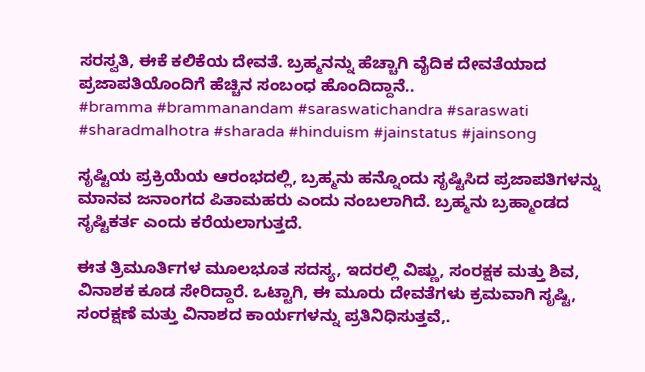ಸರಸ್ವತಿ, ಈಕೆ ಕಲಿಕೆಯ ದೇವತೆ. ಬ್ರಹ್ಮನನ್ನು ಹೆಚ್ಚಾಗಿ ವೈದಿಕ ದೇವತೆಯಾದ ಪ್ರಜಾಪತಿಯೊಂದಿಗೆ ಹೆಚ್ಚಿನ ಸಂಬಂಧ ಹೊಂದಿದ್ದಾನೆ..
#bramma #brammanandam #saraswatichandra #saraswati #sharadmalhotra #sharada #hinduism #jainstatus #jainsong

ಸೃಷ್ಟಿಯ ಪ್ರಕ್ರಿಯೆಯ ಆರಂಭದಲ್ಲಿ, ಬ್ರಹ್ಮನು ಹನ್ನೊಂದು ಸೃಷ್ಟಿಸಿದ ಪ್ರಜಾಪತಿಗಳನ್ನು ಮಾನವ ಜನಾಂಗದ ಪಿತಾಮಹರು ಎಂದು ನಂಬಲಾಗಿದೆ. ಬ್ರಹ್ಮನು ಬ್ರಹ್ಮಾಂಡದ ಸೃಷ್ಟಿಕರ್ತ ಎಂದು ಕರೆಯಲಾಗುತ್ತದೆ.

ಈತ ತ್ರಿಮೂರ್ತಿಗಳ ಮೂಲಭೂತ ಸದಸ್ಯ, ಇದರಲ್ಲಿ ವಿಷ್ಣು, ಸಂರಕ್ಷಕ ಮತ್ತು ಶಿವ, ವಿನಾಶಕ ಕೂಡ ಸೇರಿದ್ದಾರೆ. ಒಟ್ಟಾಗಿ, ಈ ಮೂರು ದೇವತೆಗಳು ಕ್ರಮವಾಗಿ ಸೃಷ್ಟಿ, ಸಂರಕ್ಷಣೆ ಮತ್ತು ವಿನಾಶದ ಕಾರ್ಯಗಳನ್ನು ಪ್ರತಿನಿಧಿಸುತ್ತವೆ,.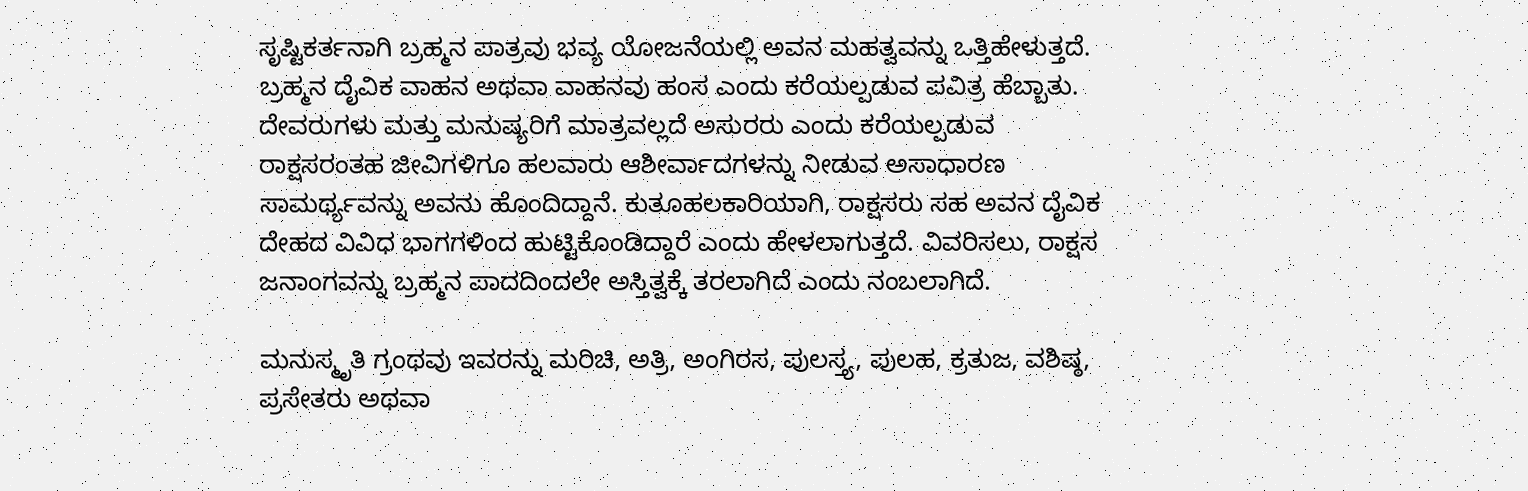ಸೃಷ್ಟಿಕರ್ತನಾಗಿ ಬ್ರಹ್ಮನ ಪಾತ್ರವು ಭವ್ಯ ಯೋಜನೆಯಲ್ಲಿ ಅವನ ಮಹತ್ವವನ್ನು ಒತ್ತಿಹೇಳುತ್ತದೆ.
ಬ್ರಹ್ಮನ ದೈವಿಕ ವಾಹನ ಅಥವಾ ವಾಹನವು ಹಂಸ ಎಂದು ಕರೆಯಲ್ಪಡುವ ಪವಿತ್ರ ಹೆಬ್ಬಾತು. ದೇವರುಗಳು ಮತ್ತು ಮನುಷ್ಯರಿಗೆ ಮಾತ್ರವಲ್ಲದೆ ಅಸುರರು ಎಂದು ಕರೆಯಲ್ಪಡುವ ರಾಕ್ಷಸರಂತಹ ಜೀವಿಗಳಿಗೂ ಹಲವಾರು ಆಶೀರ್ವಾದಗಳನ್ನು ನೀಡುವ ಅಸಾಧಾರಣ ಸಾಮರ್ಥ್ಯವನ್ನು ಅವನು ಹೊಂದಿದ್ದಾನೆ. ಕುತೂಹಲಕಾರಿಯಾಗಿ, ರಾಕ್ಷಸರು ಸಹ ಅವನ ದೈವಿಕ ದೇಹದ ವಿವಿಧ ಭಾಗಗಳಿಂದ ಹುಟ್ಟಿಕೊಂಡಿದ್ದಾರೆ ಎಂದು ಹೇಳಲಾಗುತ್ತದೆ. ವಿವರಿಸಲು, ರಾಕ್ಷಸ ಜನಾಂಗವನ್ನು ಬ್ರಹ್ಮನ ಪಾದದಿಂದಲೇ ಅಸ್ತಿತ್ವಕ್ಕೆ ತರಲಾಗಿದೆ ಎಂದು ನಂಬಲಾಗಿದೆ.

ಮನುಸ್ಮೃತಿ ಗ್ರಂಥವು ಇವರನ್ನು ಮರಿಚಿ, ಅತ್ರಿ, ಅಂಗಿರಸ, ಪುಲಸ್ತ್ಯ, ಪುಲಹ, ಕ್ರತುಜ, ವಶಿಷ್ಠ, ಪ್ರಸೇತರು ಅಥವಾ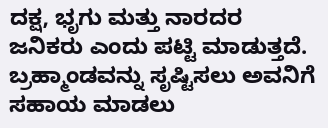ದಕ್ಷ, ಭೃಗು ಮತ್ತು ನಾರದರ ಜನಿಕರು ಎಂದು ಪಟ್ಟಿ ಮಾಡುತ್ತದೆ. ಬ್ರಹ್ಮಾಂಡವನ್ನು ಸೃಷ್ಟಿಸಲು ಅವನಿಗೆ ಸಹಾಯ ಮಾಡಲು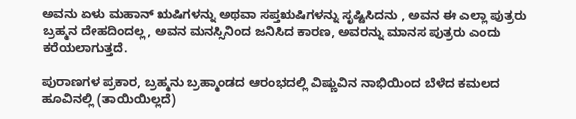ಅವನು ಏಳು ಮಹಾನ್ ಋಷಿಗಳನ್ನು ಅಥವಾ ಸಪ್ತಋಷಿಗಳನ್ನು ಸೃಷ್ಟಿಸಿದನು , ಅವನ ಈ ಎಲ್ಲಾ ಪುತ್ರರು ಬ್ರಹ್ಮನ ದೇಹದಿಂದಲ್ಲ, ಅವನ ಮನಸ್ಸಿನಿಂದ ಜನಿಸಿದ ಕಾರಣ, ಅವರನ್ನು ಮಾನಸ ಪುತ್ರರು ಎಂದು ಕರೆಯಲಾಗುತ್ತದೆ.

ಪುರಾಣಗಳ ಪ್ರಕಾರ, ಬ್ರಹ್ಮನು ಬ್ರಹ್ಮಾಂಡದ ಆರಂಭದಲ್ಲಿ ವಿಷ್ಣುವಿನ ನಾಭಿಯಿಂದ ಬೆಳೆದ ಕಮಲದ ಹೂವಿನಲ್ಲಿ (ತಾಯಿಯಿಲ್ಲದೆ)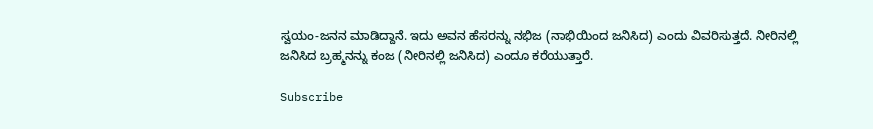ಸ್ವಯಂ-ಜನನ ಮಾಡಿದ್ದಾನೆ. ಇದು ಅವನ ಹೆಸರನ್ನು ನಭಿಜ (ನಾಭಿಯಿಂದ ಜನಿಸಿದ) ಎಂದು ವಿವರಿಸುತ್ತದೆ. ನೀರಿನಲ್ಲಿ ಜನಿಸಿದ ಬ್ರಹ್ಮನನ್ನು ಕಂಜ (ನೀರಿನಲ್ಲಿ ಜನಿಸಿದ) ಎಂದೂ ಕರೆಯುತ್ತಾರೆ.

Subscribe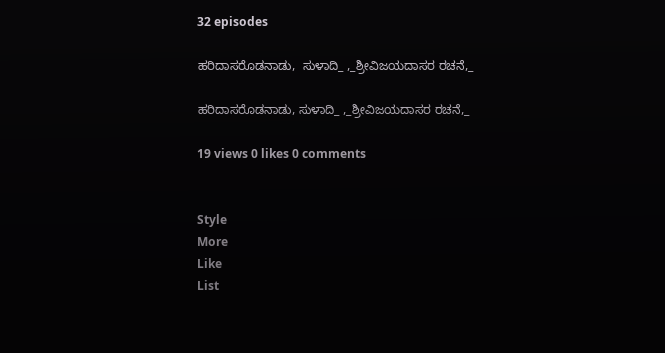32 episodes

ಹರಿದಾಸರೊಡನಾಡು,  ಸುಳಾದಿ_ ,_ಶ್ರೀವಿಜಯದಾಸರ ರಚನೆ,_

ಹರಿದಾಸರೊಡನಾಡು, ಸುಳಾದಿ_ ,_ಶ್ರೀವಿಜಯದಾಸರ ರಚನೆ,_

19 views 0 likes 0 comments


Style
More
Like
List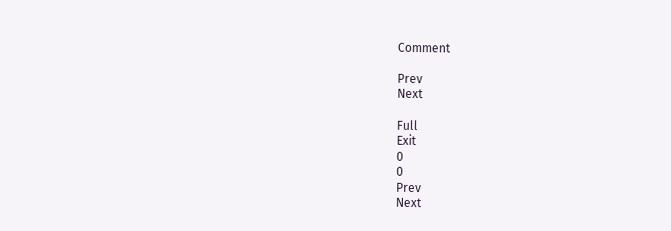Comment

Prev
Next

Full
Exit
0
0
Prev
Next